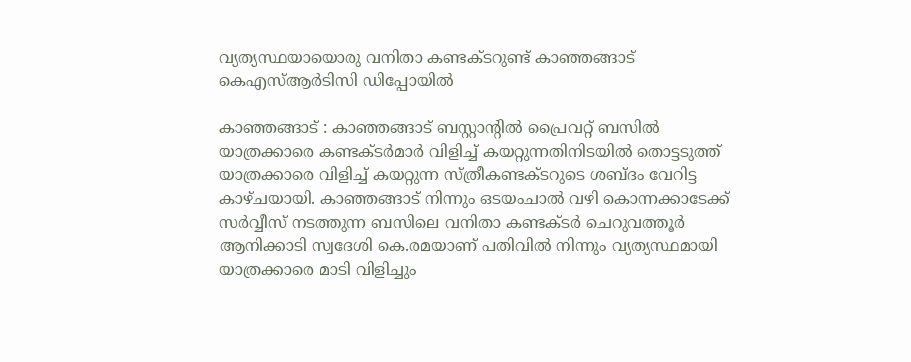വ്യത്യസ്ഥയായൊരു വനിതാ കണ്ടക്ടറുണ്ട് കാഞ്ഞങ്ങാട് കെഎസ്ആര്‍ടിസി ഡിപ്പോയില്‍

കാഞ്ഞങ്ങാട് : കാഞ്ഞങ്ങാട് ബസ്റ്റാന്‍റില്‍ പ്രൈവറ്റ് ബസില്‍ യാത്രക്കാരെ കണ്ടക്ടര്‍മാര്‍ വിളിച്ച് കയറ്റുന്നതിനിടയില്‍ തൊട്ടടുത്ത് യാത്രക്കാരെ വിളിച്ച് കയറ്റുന്ന സ്ത്രീകണ്ടക്ടറുടെ ശബ്ദം വേറിട്ട കാഴ്ചയായി. കാഞ്ഞങ്ങാട് നിന്നും ഒടയംചാല്‍ വഴി കൊന്നക്കാടേക്ക് സര്‍വ്വീസ് നടത്തുന്ന ബസിലെ വനിതാ കണ്ടക്ടര്‍ ചെറുവത്തൂര്‍ ആനിക്കാടി സ്വദേശി കെ.രമയാണ് പതിവില്‍ നിന്നും വ്യത്യസ്ഥമായി യാത്രക്കാരെ മാടി വിളിച്ചും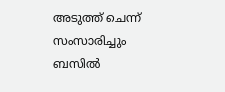അടുത്ത് ചെന്ന് സംസാരിച്ചും ബസില്‍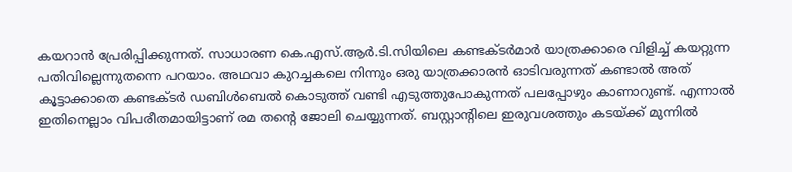കയറാന്‍ പ്രേരിപ്പിക്കുന്നത്. സാധാരണ കെ.എസ്.ആര്‍.ടി.സിയിലെ കണ്ടക്ടര്‍മാര്‍ യാത്രക്കാരെ വിളിച്ച് കയറ്റുന്ന പതിവില്ലെന്നുതന്നെ പറയാം. അഥവാ കുറച്ചകലെ നിന്നും ഒരു യാത്രക്കാരന്‍ ഓടിവരുന്നത് കണ്ടാല്‍ അത് കൂട്ടാക്കാതെ കണ്ടക്ടര്‍ ഡബിള്‍ബെല്‍ കൊടുത്ത് വണ്ടി എടുത്തുപോകുന്നത് പലപ്പോഴും കാണാറുണ്ട്. എന്നാല്‍ ഇതിനെല്ലാം വിപരീതമായിട്ടാണ് രമ തന്‍റെ ജോലി ചെയ്യുന്നത്. ബസ്റ്റാന്‍റിലെ ഇരുവശത്തും കടയ്ക്ക് മുന്നില്‍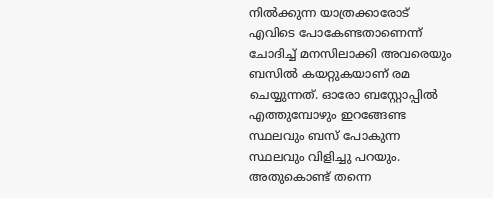നില്‍ക്കുന്ന യാത്രക്കാരോട് എവിടെ പോകേണ്ടതാണെന്ന് ചോദിച്ച് മനസിലാക്കി അവരെയും ബസില്‍ കയറ്റുകയാണ് രമ ചെയ്യുന്നത്. ഓരോ ബസ്റ്റോപ്പില്‍ എത്തുമ്പോഴും ഇറങ്ങേണ്ട സ്ഥലവും ബസ് പോകുന്ന സ്ഥലവും വിളിച്ചു പറയും. അതുകൊണ്ട് തന്നെ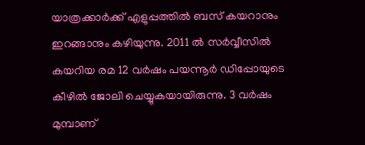യാത്രക്കാര്‍ക്ക് എളുപ്പത്തില്‍ ബസ് കയറാനും ഇറങ്ങാനും കഴിയുന്നു. 2011 ല്‍ സര്‍വ്വീസില്‍ കയറിയ രമ 12 വര്‍ഷം പയന്നൂര്‍ ഡിപ്പോയുടെ കീഴില്‍ ജോലി ചെയ്യുകയായിരുന്നു. 3 വര്‍ഷം മുമ്പാണ്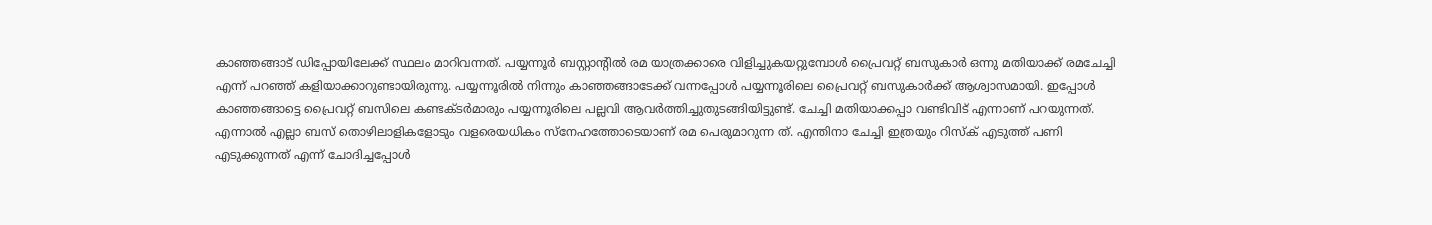കാഞ്ഞങ്ങാട് ഡിപ്പോയിലേക്ക് സ്ഥലം മാറിവന്നത്. പയ്യന്നൂര്‍ ബസ്റ്റാന്‍റില്‍ രമ യാത്രക്കാരെ വിളിച്ചുകയറ്റുമ്പോള്‍ പ്രൈവറ്റ് ബസുകാര്‍ ഒന്നു മതിയാക്ക് രമചേച്ചി എന്ന് പറഞ്ഞ് കളിയാക്കാറുണ്ടായിരുന്നു. പയ്യന്നൂരില്‍ നിന്നും കാഞ്ഞങ്ങാടേക്ക് വന്നപ്പോള്‍ പയ്യന്നൂരിലെ പ്രൈവറ്റ് ബസുകാര്‍ക്ക് ആശ്വാസമായി. ഇപ്പോള്‍ കാഞ്ഞങ്ങാട്ടെ പ്രൈവറ്റ് ബസിലെ കണ്ടക്ടര്‍മാരും പയ്യന്നൂരിലെ പല്ലവി ആവര്‍ത്തിച്ചുതുടങ്ങിയിട്ടുണ്ട്. ചേച്ചി മതിയാക്കപ്പാ വണ്ടിവിട് എന്നാണ് പറയുന്നത്. എന്നാല്‍ എല്ലാ ബസ് തൊഴിലാളികളോടും വളരെയധികം സ്നേഹത്തോടെയാണ് രമ പെരുമാറുന്ന ത്. എന്തിനാ ചേച്ചി ഇത്രയും റിസ്ക് എടുത്ത് പണി എടുക്കുന്നത് എന്ന് ചോദിച്ചപ്പോള്‍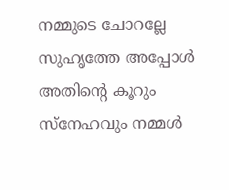നമ്മുടെ ചോറല്ലേ സുഹൃത്തേ അപ്പോള്‍ അതിന്‍റെ കൂറും സ്നേഹവും നമ്മള്‍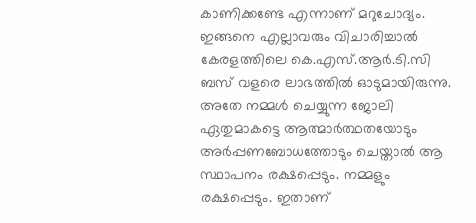കാണിക്കണ്ടേ എന്നാണ് മറുചോദ്യം. ഇങ്ങനെ എല്ലാവരും വിചാരിച്ചാല്‍ കേരളത്തിലെ കെ.എസ്.ആര്‍.ടി.സി ബസ് വളരെ ലാഭത്തില്‍ ഓടുമായിരുന്നു. അതേ നമ്മള്‍ ചെയ്യുന്ന ജോലി ഏതുമാകട്ടെ ആത്മാര്‍ത്ഥതയോടും അര്‍പ്പണബോധത്തോടും ചെയ്താല്‍ ആ സ്ഥാപനം രക്ഷപ്പെടും. നമ്മളും രക്ഷപ്പെടും. ഇതാണ്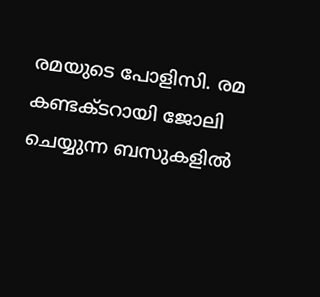രമയുടെ പോളിസി. രമ കണ്ടക്ടറായി ജോലി ചെയ്യുന്ന ബസുകളില്‍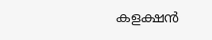കളക്ഷന്‍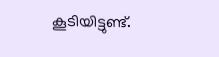കൂടിയിട്ടുണ്ട്.